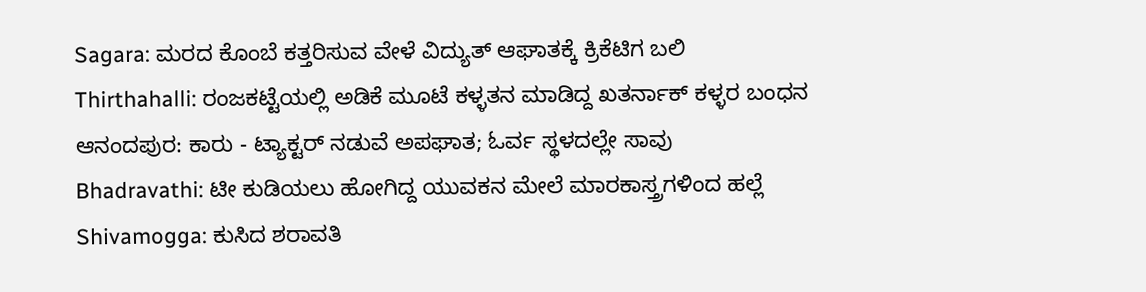Sagara: ಮರದ ಕೊಂಬೆ ಕತ್ತರಿಸುವ ವೇಳೆ ವಿದ್ಯುತ್ ಆಘಾತಕ್ಕೆ ಕ್ರಿಕೆಟಿಗ ಬಲಿ
Thirthahalli: ರಂಜಕಟ್ಟೆಯಲ್ಲಿ ಅಡಿಕೆ ಮೂಟೆ ಕಳ್ಳತನ ಮಾಡಿದ್ದ ಖತರ್ನಾಕ್ ಕಳ್ಳರ ಬಂಧನ
ಆನಂದಪುರ: ಕಾರು - ಟ್ಯಾಕ್ಟರ್ ನಡುವೆ ಅಪಘಾತ; ಓರ್ವ ಸ್ಥಳದಲ್ಲೇ ಸಾವು
Bhadravathi: ಟೀ ಕುಡಿಯಲು ಹೋಗಿದ್ದ ಯುವಕನ ಮೇಲೆ ಮಾರಕಾಸ್ತ್ರಗಳಿಂದ ಹಲ್ಲೆ
Shivamogga: ಕುಸಿದ ಶರಾವತಿ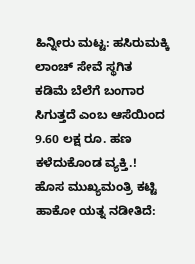ಹಿನ್ನೀರು ಮಟ್ಟ: ಹಸಿರುಮಕ್ಕಿ ಲಾಂಚ್ ಸೇವೆ ಸ್ಥಗಿತ
ಕಡಿಮೆ ಬೆಲೆಗೆ ಬಂಗಾರ ಸಿಗುತ್ತದೆ ಎಂಬ ಆಸೆಯಿಂದ 9.60 ಲಕ್ಷ ರೂ. ಹಣ ಕಳೆದುಕೊಂಡ ವ್ಯಕ್ತಿ.!
ಹೊಸ ಮುಖ್ಯಮಂತ್ರಿ ಕಟ್ಟಿ ಹಾಕೋ ಯತ್ನ ನಡೀತಿದೆ: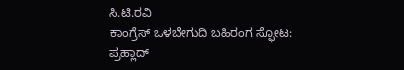ಸಿ.ಟಿ.ರವಿ
ಕಾಂಗ್ರೆಸ್ ಒಳಬೇಗುದಿ ಬಹಿರಂಗ ಸ್ಫೋಟ: ಪ್ರಹ್ಲಾದ್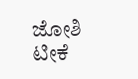ಜೋಶಿ ಟೀಕೆ